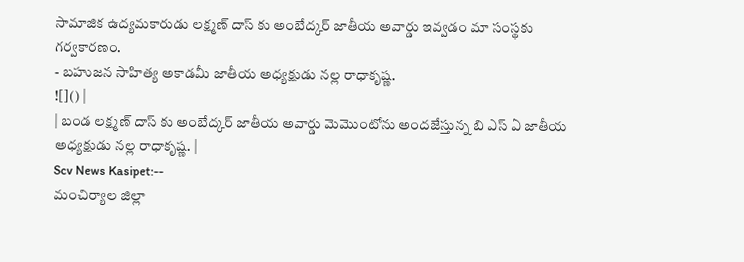సామాజిక ఉద్యమకారుడు లక్ష్మణ్ దాస్ కు అంబేద్కర్ జాతీయ అవార్డు ఇవ్వడం మా సంస్థకు గర్వకారణం.
- బహుజన సాహిత్య అకాడమీ జాతీయ అధ్యక్షుడు నల్ల రాధాకృష్ణ.
![]() |
| బండ లక్ష్మణ్ దాస్ కు అంబేద్కర్ జాతీయ అవార్డు మెమొంటోను అందజేస్తున్న బి ఎస్ ఏ జాతీయ అధ్యక్షుడు నల్ల రాధాకృష్ణ. |
Scv News Kasipet:--
మంచిర్యాల జిల్లా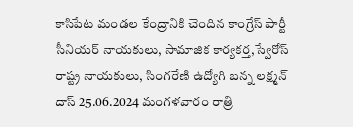కాసిపేట మండల కేంద్రానికి చెందిన కాంగ్రేస్ పార్టీ సీనియర్ నాయకులు, సామాజిక కార్యకర్త,స్వేరోస్ రాష్ట్ర నాయకులు, సింగరేణి ఉద్యోగి బన్న లక్ష్మన్ దాస్ 25.06.2024 మంగళవారం రాత్రి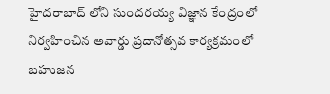హైదరాబాద్ లోని సుందరయ్య విజ్ఞాన కేంద్రంలో నిర్వహించిన అవార్డు ప్రదానోత్సవ కార్యక్రమంలో బహుజన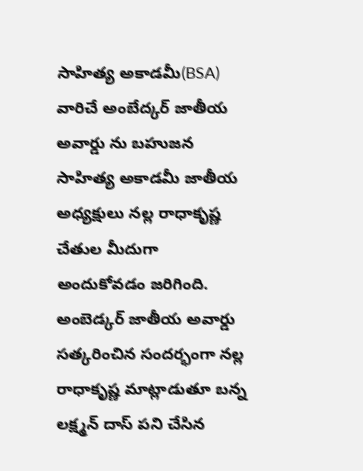సాహిత్య అకాడమీ(BSA) వారిచే అంబేద్కర్ జాతీయ అవార్డు ను బహుజన సాహిత్య అకాడమీ జాతీయ అధ్యక్షులు నల్ల రాధాకృష్ణ చేతుల మీదుగా అందుకోవడం జరిగింది.
అంబెడ్కర్ జాతీయ అవార్డు సత్కరించిన సందర్భంగా నల్ల రాధాకృష్ణ మాట్లాడుతూ బన్న లక్ష్మన్ దాస్ పని చేసిన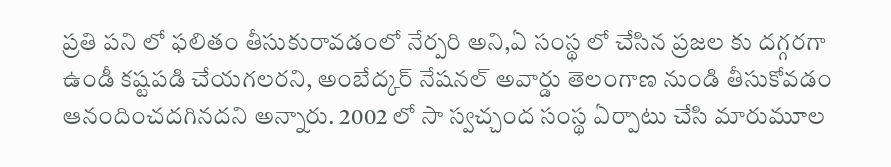ప్రతి పని లో ఫలితం తీసుకురావడంలో నేర్పరి అని,ఏ సంస్థ లో చేసిన ప్రజల కు దగ్గరగా ఉండీ కష్టపడి చేయగలరని, అంబేద్కర్ నేషనల్ అవార్డు తెలంగాణ నుండి తీసుకోవడం ఆనందించదగినదని అన్నారు. 2002 లో సా స్వచ్చంద సంస్థ ఏర్పాటు చేసి మారుమూల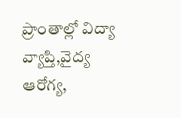ప్రాంతాల్లో విద్యా వ్యాప్తి,వైద్య ఆరోగ్య,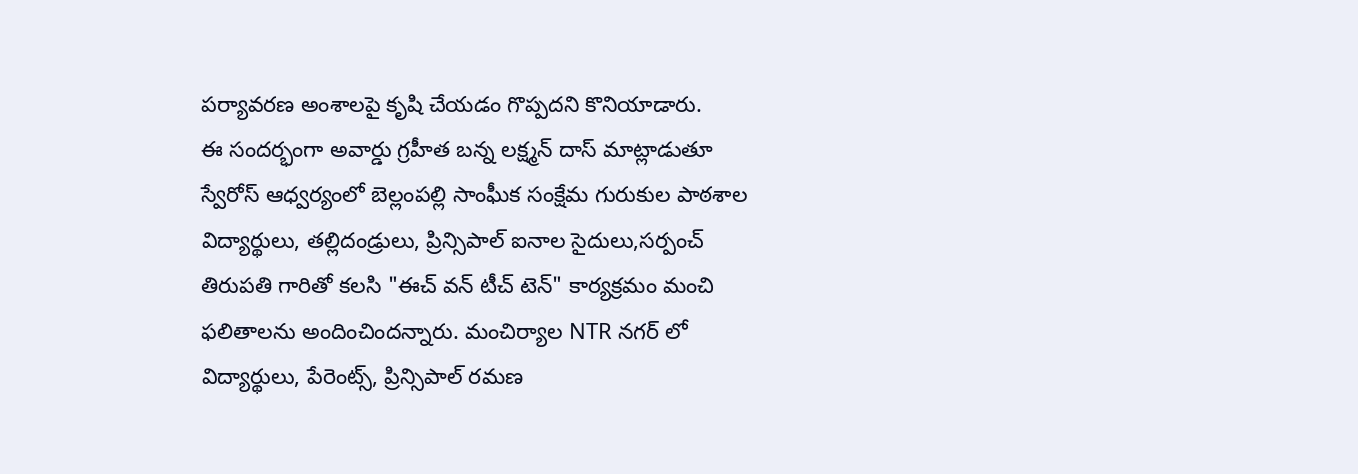పర్యావరణ అంశాలపై కృషి చేయడం గొప్పదని కొనియాడారు.
ఈ సందర్భంగా అవార్డు గ్రహీత బన్న లక్ష్మన్ దాస్ మాట్లాడుతూ స్వేరోస్ ఆధ్వర్యంలో బెల్లంపల్లి సాంఘీక సంక్షేమ గురుకుల పాఠశాల విద్యార్థులు, తల్లిదండ్రులు, ప్రిన్సిపాల్ ఐనాల సైదులు,సర్పంచ్ తిరుపతి గారితో కలసి "ఈచ్ వన్ టీచ్ టెన్" కార్యక్రమం మంచి ఫలితాలను అందించిందన్నారు. మంచిర్యాల NTR నగర్ లో విద్యార్థులు, పేరెంట్స్, ప్రిన్సిపాల్ రమణ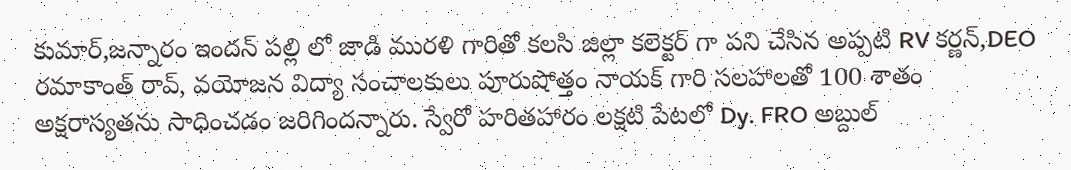కుమార్,జన్నారం ఇందన్ పల్లి లో జాడి మురళి గారితో కలసి జిల్లా కలెక్టర్ గా పని చేసిన అప్పటి RV కర్ణన్,DEO రమాకాంత్ రావ్, వయోజన విద్యా సంచాలకులు పూరుషోత్తం నాయక్ గారి సలహాలతో 100 శాతం అక్షరాస్యతను సాధించడం జరిగిందన్నారు. స్వేరో హరితహారం లక్షటి పేటలో Dy. FRO అబ్దుల్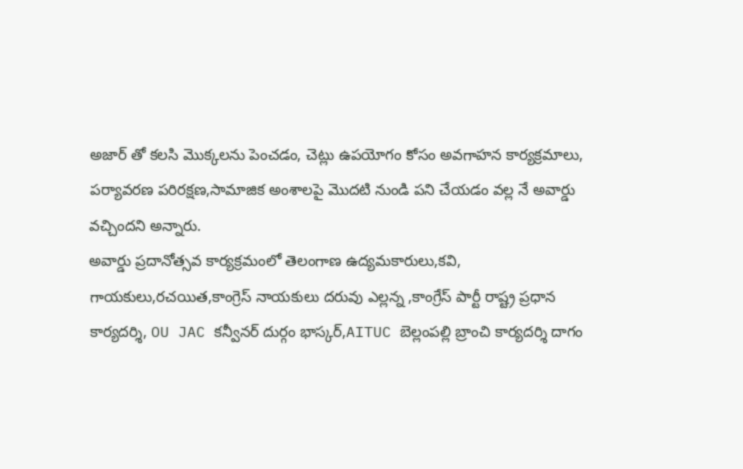అజార్ తో కలసి మొక్కలను పెంచడం, చెట్లు ఉపయోగం కోసం అవగాహన కార్యక్రమాలు, పర్యావరణ పరిరక్షణ,సామాజిక అంశాలపై మొదటి నుండి పని చేయడం వల్ల నే అవార్డు వచ్చిందని అన్నారు.
అవార్డు ప్రదానోత్సవ కార్యక్రమంలో తెలంగాణ ఉద్యమకారులు,కవి, గాయకులు,రచయిత,కాంగ్రెస్ నాయకులు దరువు ఎల్లన్న ,కాంగ్రేస్ పార్టీ రాష్ట్ర ప్రధాన కార్యదర్శి, OU JAC కన్వీనర్ దుర్గం భాస్కర్,AITUC బెల్లంపల్లి బ్రాంచి కార్యదర్శి దాగం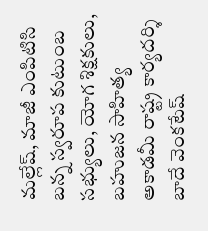మల్లేష్, మాజీ ఎంపిటిసి బన్న స్వరూప కుటుంబ సభ్యులు, యోగ శిక్షకులు, బహుజన సాహిత్య అకాడమీ రాష్ట్ర కార్యదర్శి బాదే వెంకటేష్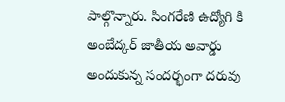పాల్గొన్నారు. సింగరేణి ఉద్యోగి కి అంబేద్కర్ జాతీయ అవార్డు అందుకున్న సందర్భంగా దరువు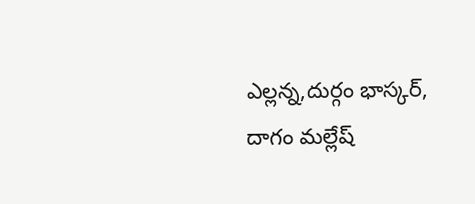ఎల్లన్న,దుర్గం భాస్కర్, దాగం మల్లేష్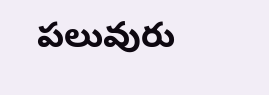పలువురు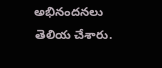అభినందనలు తెలియ చేశారు.